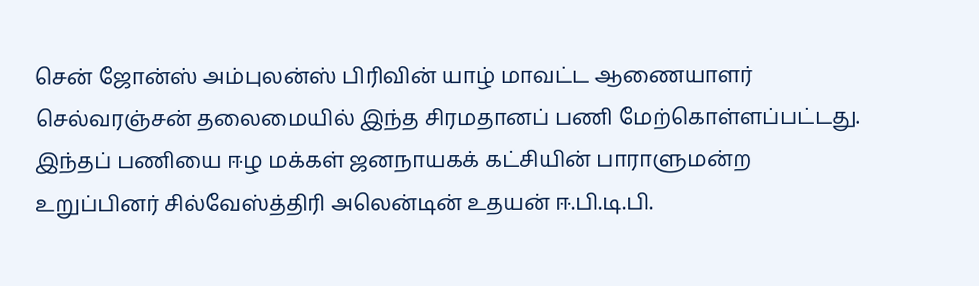சென் ஜோன்ஸ் அம்புலன்ஸ் பிரிவின் யாழ் மாவட்ட ஆணையாளர் செல்வரஞ்சன் தலைமையில் இந்த சிரமதானப் பணி மேற்கொள்ளப்பட்டது.
இந்தப் பணியை ஈழ மக்கள் ஜனநாயகக் கட்சியின் பாராளுமன்ற உறுப்பினர் சில்வேஸ்த்திரி அலென்டின் உதயன் ஈ.பி.டி.பி.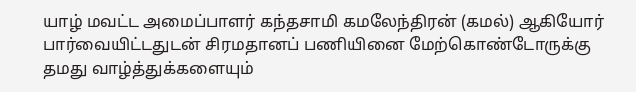யாழ் மவட்ட அமைப்பாளர் கந்தசாமி கமலேந்திரன் (கமல்) ஆகியோர் பார்வையிட்டதுடன் சிரமதானப் பணியினை மேற்கொண்டோருக்கு தமது வாழ்த்துக்களையும்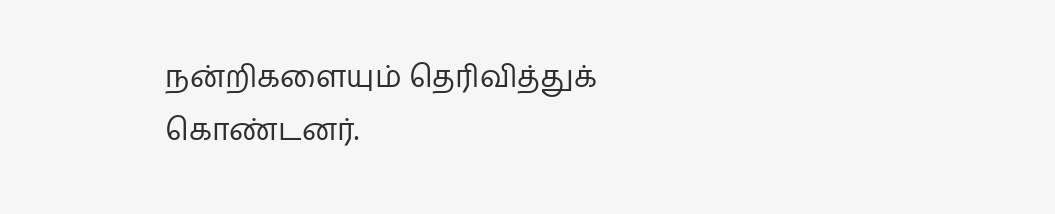நன்றிகளையும் தெரிவித்துக் கொண்டனர்.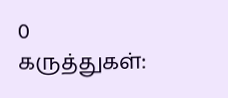0 கருத்துகள்: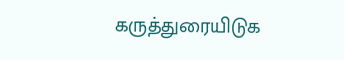கருத்துரையிடுக